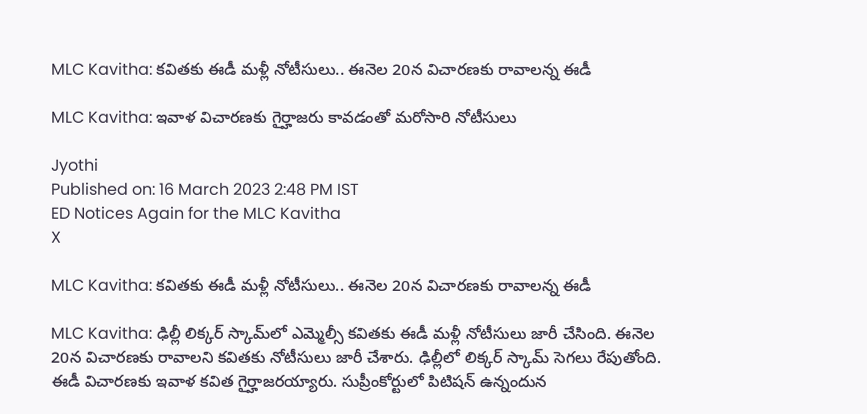MLC Kavitha: కవితకు ఈడీ మళ్లీ నోటీసులు.. ఈనెల 20న విచారణకు రావాలన్న ఈడీ

MLC Kavitha: ఇవాళ విచారణకు గైర్హాజరు కావడంతో మరోసారి నోటీసులు

Jyothi
Published on: 16 March 2023 2:48 PM IST
ED Notices Again for the MLC Kavitha
X

MLC Kavitha: కవితకు ఈడీ మళ్లీ నోటీసులు.. ఈనెల 20న విచారణకు రావాలన్న ఈడీ

MLC Kavitha: ఢిల్లీ లిక్కర్ స్కామ్‌లో ఎమ్మెల్సీ కవితకు ఈడీ మళ్లీ నోటీసులు జారీ చేసింది. ఈనెల 20న విచారణకు రావాలని కవితకు నోటీసులు జారీ చేశారు. ఢిల్లీలో లిక్కర్ స్కామ్‌ సెగలు రేపుతోంది. ఈడీ విచారణకు ఇవాళ కవిత గైర్హాజరయ్యారు. సుప్రీంకోర్టులో పిటిషన్‌ ఉన్నందున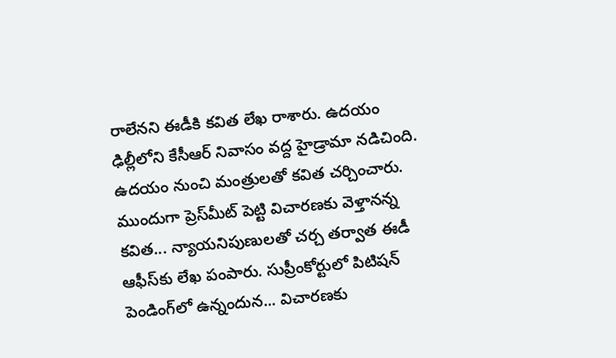రాలేనని ఈడీకి కవిత లేఖ రాశారు. ఉదయం ఢిల్లీలోని కేసీఆర్ నివాసం వద్ద హైడ్రామా నడిచింది. ఉదయం నుంచి మంత్రులతో కవిత చర్చించారు. ముందుగా ప్రెస్‌మీట్ పెట్టి విచారణకు వెళ్తానన్న కవిత... న్యాయనిపుణులతో చర్చ తర్వాత ఈడీ ఆఫీస్‌కు లేఖ పంపారు. సుప్రీంకోర్టులో పిటిషన్ పెండింగ్‌లో ఉన్నందున... విచారణకు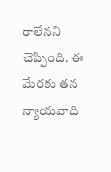రాలేనని చెప్పింది. ఈ మేరకు తన న్యాయవాది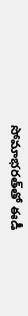సోమాభరత్‌తో ఈడీ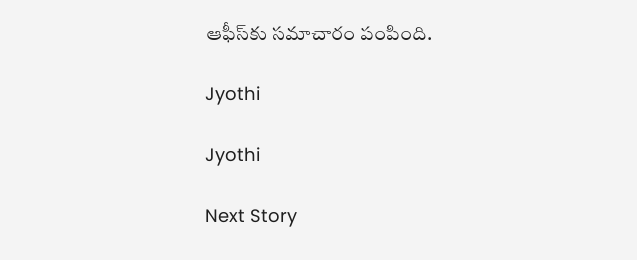ఆఫీస్‌కు సమాచారం పంపింది.

Jyothi

Jyothi

Next Story